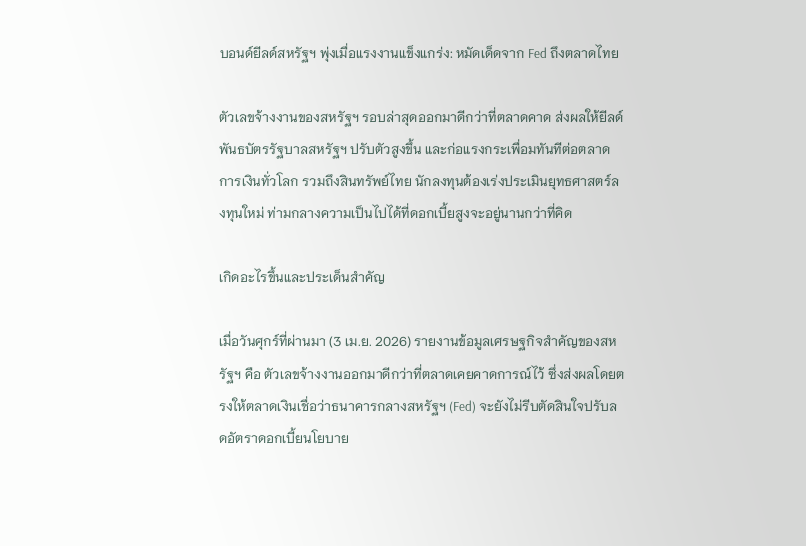บอนด์ยีลด์สหรัฐฯ พุ่งเมื่อแรงงานแข็งแกร่ง: หมัดเด็ดจาก Fed ถึงตลาดไทย

ตัวเลขจ้างงานของสหรัฐฯ รอบล่าสุดออกมาดีกว่าที่ตลาดคาด ส่งผลให้ยีลด์พันธบัตรรัฐบาลสหรัฐฯ ปรับตัวสูงขึ้น และก่อแรงกระเพื่อมทันทีต่อตลาดการเงินทั่วโลก รวมถึงสินทรัพย์ไทย นักลงทุนต้องเร่งประเมินยุทธศาสตร์ลงทุนใหม่ ท่ามกลางความเป็นไปได้ที่ดอกเบี้ยสูงจะอยู่นานกว่าที่คิด

เกิดอะไรขึ้นและประเด็นสำคัญ

เมื่อวันศุกร์ที่ผ่านมา (3 เม.ย. 2026) รายงานข้อมูลเศรษฐกิจสำคัญของสหรัฐฯ คือ ตัวเลขจ้างงานออกมาดีกว่าที่ตลาดเคยคาดการณ์ไว้ ซึ่งส่งผลโดยตรงให้ตลาดเงินเชื่อว่าธนาคารกลางสหรัฐฯ (Fed) จะยังไม่รีบตัดสินใจปรับลดอัตราดอกเบี้ยนโยบาย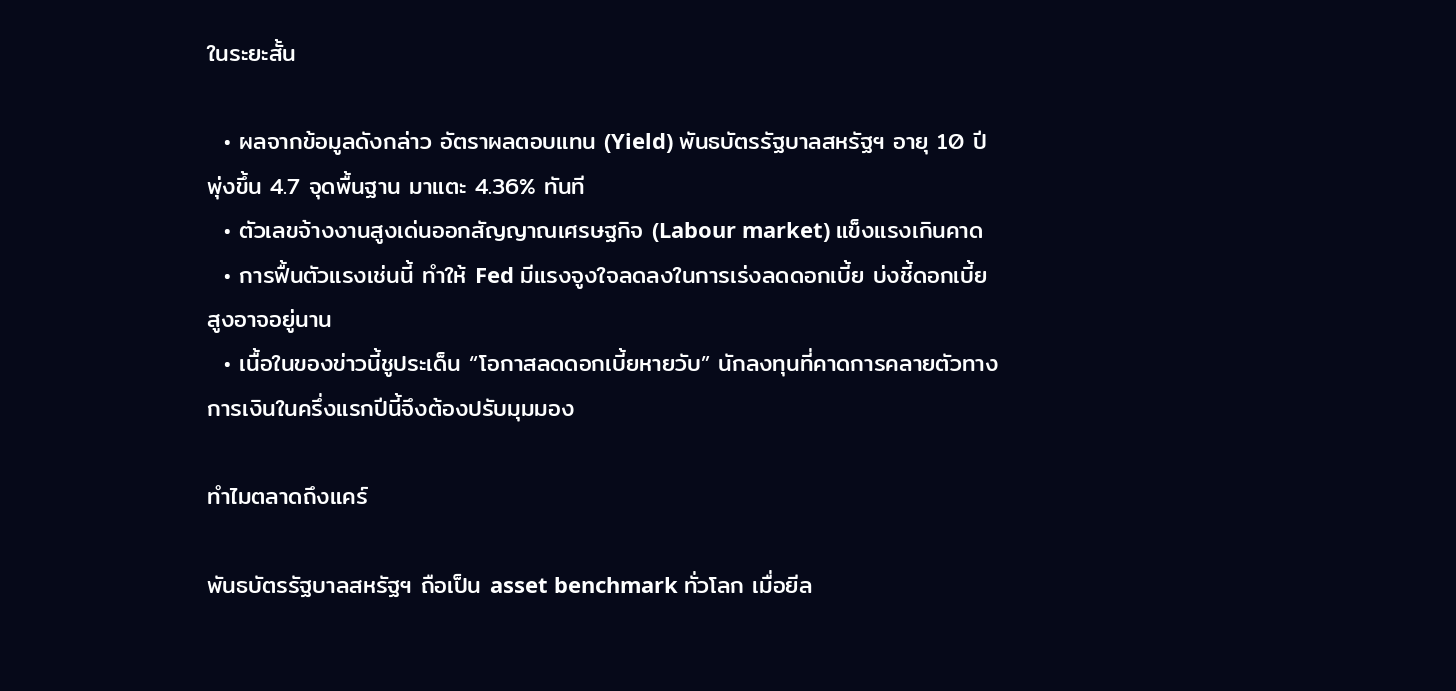ในระยะสั้น

  • ผลจากข้อมูลดังกล่าว อัตราผลตอบแทน (Yield) พันธบัตรรัฐบาลสหรัฐฯ อายุ 10 ปี พุ่งขึ้น 4.7 จุดพื้นฐาน มาแตะ 4.36% ทันที
  • ตัวเลขจ้างงานสูงเด่นออกสัญญาณเศรษฐกิจ (Labour market) แข็งแรงเกินคาด
  • การฟื้นตัวแรงเช่นนี้ ทำให้ Fed มีแรงจูงใจลดลงในการเร่งลดดอกเบี้ย บ่งชี้ดอกเบี้ยสูงอาจอยู่นาน
  • เนื้อในของข่าวนี้ชูประเด็น “โอกาสลดดอกเบี้ยหายวับ” นักลงทุนที่คาดการคลายตัวทางการเงินในครึ่งแรกปีนี้จึงต้องปรับมุมมอง

ทำไมตลาดถึงแคร์

พันธบัตรรัฐบาลสหรัฐฯ ถือเป็น asset benchmark ทั่วโลก เมื่อยีล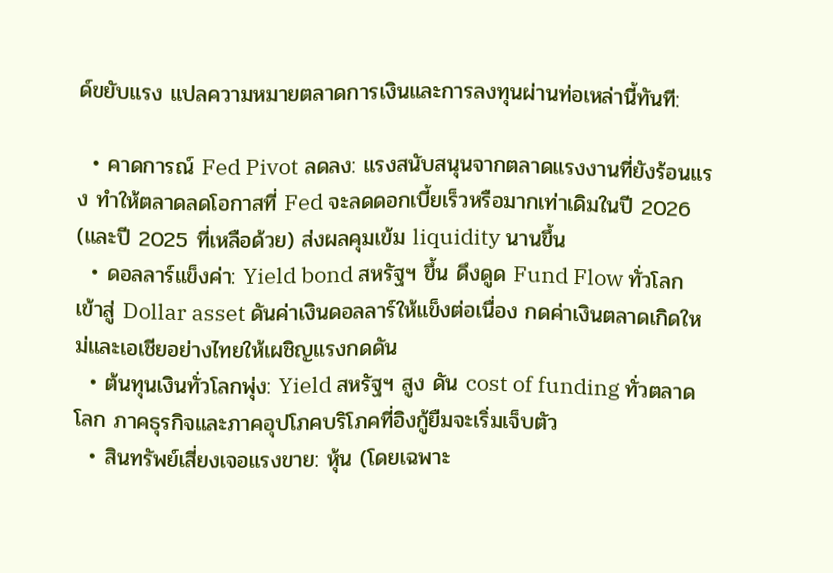ด์ขยับแรง แปลความหมายตลาดการเงินและการลงทุนผ่านท่อเหล่านี้ทันที:

  • คาดการณ์ Fed Pivot ลดลง: แรงสนับสนุนจากตลาดแรงงานที่ยังร้อนแรง ทำให้ตลาดลดโอกาสที่ Fed จะลดดอกเบี้ยเร็วหรือมากเท่าเดิมในปี 2026 (และปี 2025 ที่เหลือด้วย) ส่งผลคุมเข้ม liquidity นานขึ้น
  • ดอลลาร์แข็งค่า: Yield bond สหรัฐฯ ขึ้น ดึงดูด Fund Flow ทั่วโลกเข้าสู่ Dollar asset ดันค่าเงินดอลลาร์ให้แข็งต่อเนื่อง กดค่าเงินตลาดเกิดใหม่และเอเชียอย่างไทยให้เผชิญแรงกดดัน
  • ต้นทุนเงินทั่วโลกพุ่ง: Yield สหรัฐฯ สูง ดัน cost of funding ทั่วตลาดโลก ภาคธุรกิจและภาคอุปโภคบริโภคที่อิงกู้ยืมจะเริ่มเจ็บตัว
  • สินทรัพย์เสี่ยงเจอแรงขาย: หุ้น (โดยเฉพาะ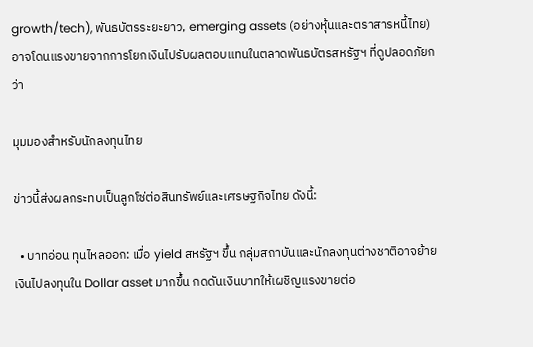growth/tech), พันธบัตรระยะยาว, emerging assets (อย่างหุ้นและตราสารหนี้ไทย) อาจโดนแรงขายจากการโยกเงินไปรับผลตอบแทนในตลาดพันธบัตรสหรัฐฯ ที่ดูปลอดภัยกว่า

มุมมองสำหรับนักลงทุนไทย

ข่าวนี้ส่งผลกระทบเป็นลูกโซ่ต่อสินทรัพย์และเศรษฐกิจไทย ดังนี้:

  • บาทอ่อน ทุนไหลออก: เมื่อ yield สหรัฐฯ ขึ้น กลุ่มสถาบันและนักลงทุนต่างชาติอาจย้ายเงินไปลงทุนใน Dollar asset มากขึ้น กดดันเงินบาทให้เผชิญแรงขายต่อ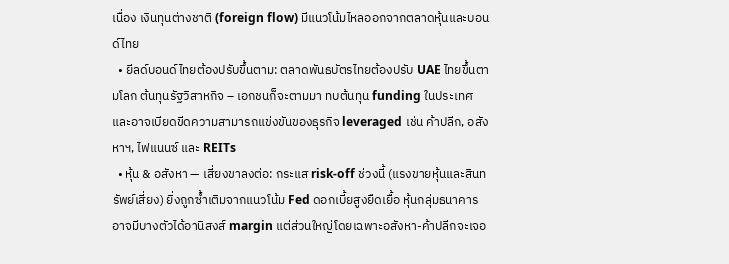เนื่อง เงินทุนต่างชาติ (foreign flow) มีแนวโน้มไหลออกจากตลาดหุ้นและบอนด์ไทย
  • ยีลด์บอนด์ไทยต้องปรับขึ้นตาม: ตลาดพันธบัตรไทยต้องปรับ UAE ไทยขึ้นตามโลก ต้นทุนรัฐวิสาหกิจ – เอกชนก็จะตามมา ทบต้นทุน funding ในประเทศ และอาจเบียดขีดความสามารถแข่งขันของธุรกิจ leveraged เช่น ค้าปลีก, อสังหาฯ, ไฟแนนซ์ และ REITs
  • หุ้น & อสังหา — เสี่ยงขาลงต่อ: กระแส risk-off ช่วงนี้ (แรงขายหุ้นและสินทรัพย์เสี่ยง) ยิ่งถูกซ้ำเติมจากแนวโน้ม Fed ดอกเบี้ยสูงยืดเยื้อ หุ้นกลุ่มธนาคารอาจมีบางตัวได้อานิสงส์ margin แต่ส่วนใหญ่โดยเฉพาะอสังหา-ค้าปลีกจะเจอ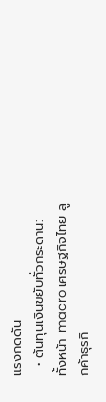แรงกดดัน
  • ต้นทุนเงินขยับทั่วกระดาน: ทั้งหน้า macro เศรษฐกิจไทย ลูกค้าธุรกิ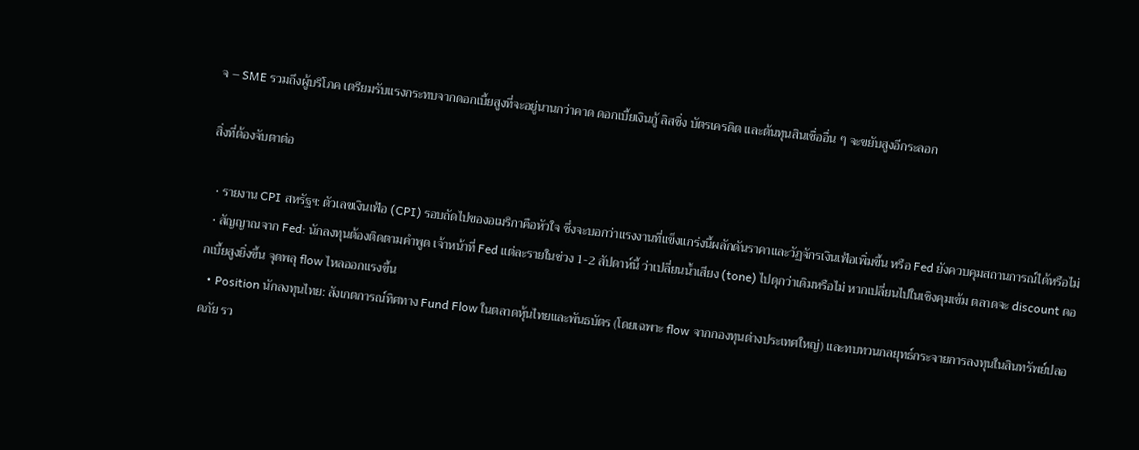จ – SME รวมถึงผู้บริโภค เตรียมรับแรงกระทบจากดอกเบี้ยสูงที่จะอยู่นานกว่าคาด ดอกเบี้ยเงินกู้ ลิสซิ่ง บัตรเครดิต และต้นทุนสินเชื่ออื่น ๆ จะขยับสูงอีกระลอก

สิ่งที่ต้องจับตาต่อ

  • รายงาน CPI สหรัฐฯ: ตัวเลขเงินเฟ้อ (CPI) รอบถัดไปของอเมริกาคือหัวใจ ซึ่งจะบอกว่าแรงงานที่แข็งแกร่งนี้ผลักดันราคาและวัฏจักรเงินเฟ้อเพิ่มขึ้น หรือ Fed ยังควบคุมสถานการณ์ได้หรือไม่
  • สัญญาณจาก Fed: นักลงทุนต้องติดตามคำพูด เจ้าหน้าที่ Fed แต่ละรายในช่วง 1-2 สัปดาห์นี้ ว่าเปลี่ยนน้ำเสียง (tone) ไปดุกว่าเดิมหรือไม่ หากเปลี่ยนไปในเชิงคุมเข้ม ตลาดจะ discount ดอกเบี้ยสูงยิ่งขึ้น จุดพลุ flow ไหลออกแรงขึ้น
  • Position นักลงทุนไทย: สังเกตการณ์ทิศทาง Fund Flow ในตลาดหุ้นไทยและพันธบัตร (โดยเฉพาะ flow จากกองทุนต่างประเทศใหญ่) และทบทวนกลยุทธ์กระจายการลงทุนในสินทรัพย์ปลอดภัย รว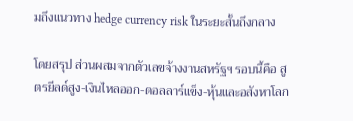มถึงแนวทาง hedge currency risk ในระยะสั้นถึงกลาง

โดยสรุป ส่วนผสมจากตัวเลขจ้างงานสหรัฐฯ รอบนี้คือ สูตรยีลด์สูง-เงินไหลออก-ดอลลาร์แข็ง-หุ้นและอสังหาโลก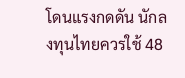โดนแรงกดดัน นักลงทุนไทยควรใช้ 48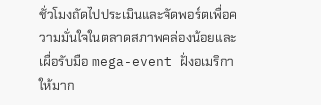ชั่วโมงถัดไปประเมินและจัดพอร์ตเพื่อความมั่นใจในตลาดสภาพคล่องน้อยและเผื่อรับมือ mega-event ฝั่งอเมริกาให้มาก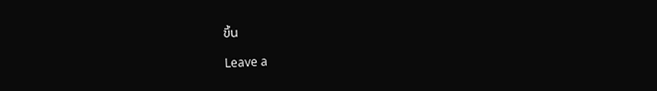ขึ้น

Leave a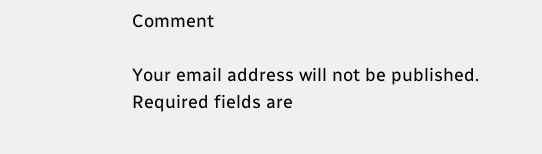Comment

Your email address will not be published. Required fields are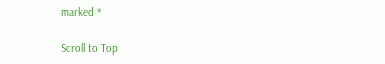marked *

Scroll to Top